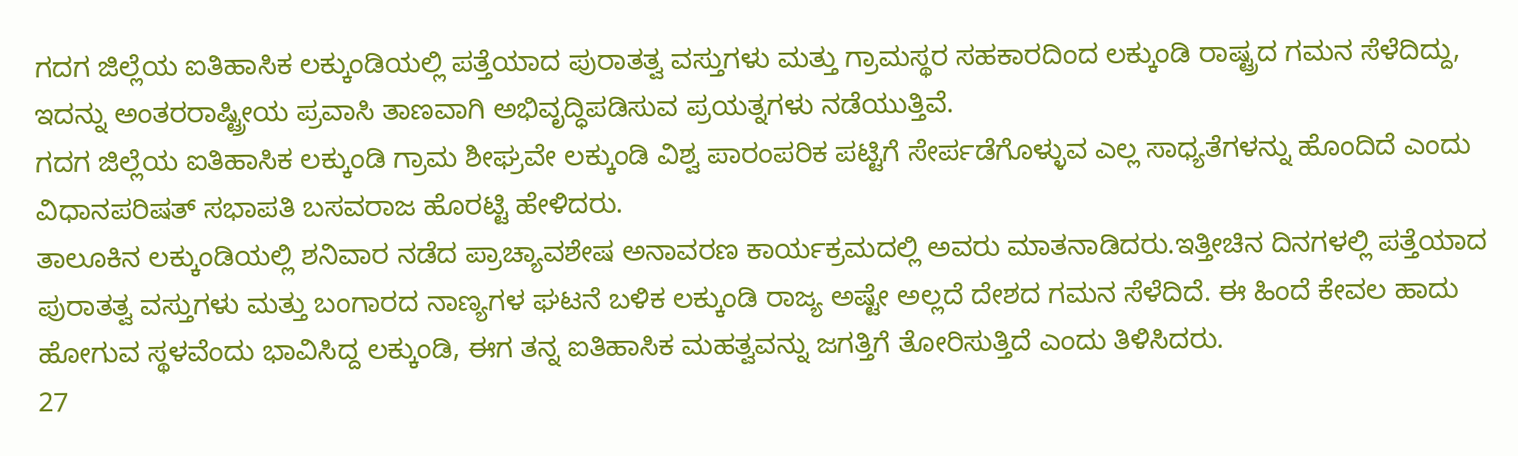ಗದಗ ಜಿಲ್ಲೆಯ ಐತಿಹಾಸಿಕ ಲಕ್ಕುಂಡಿಯಲ್ಲಿ ಪತ್ತೆಯಾದ ಪುರಾತತ್ವ ವಸ್ತುಗಳು ಮತ್ತು ಗ್ರಾಮಸ್ಥರ ಸಹಕಾರದಿಂದ ಲಕ್ಕುಂಡಿ ರಾಷ್ಟ್ರದ ಗಮನ ಸೆಳೆದಿದ್ದು, ಇದನ್ನು ಅಂತರರಾಷ್ಟ್ರೀಯ ಪ್ರವಾಸಿ ತಾಣವಾಗಿ ಅಭಿವೃದ್ಧಿಪಡಿಸುವ ಪ್ರಯತ್ನಗಳು ನಡೆಯುತ್ತಿವೆ.
ಗದಗ ಜಿಲ್ಲೆಯ ಐತಿಹಾಸಿಕ ಲಕ್ಕುಂಡಿ ಗ್ರಾಮ ಶೀಘ್ರವೇ ಲಕ್ಕುಂಡಿ ವಿಶ್ವ ಪಾರಂಪರಿಕ ಪಟ್ಟಿಗೆ ಸೇರ್ಪಡೆಗೊಳ್ಳುವ ಎಲ್ಲ ಸಾಧ್ಯತೆಗಳನ್ನು ಹೊಂದಿದೆ ಎಂದು ವಿಧಾನಪರಿಷತ್ ಸಭಾಪತಿ ಬಸವರಾಜ ಹೊರಟ್ಟಿ ಹೇಳಿದರು.
ತಾಲೂಕಿನ ಲಕ್ಕುಂಡಿಯಲ್ಲಿ ಶನಿವಾರ ನಡೆದ ಪ್ರಾಚ್ಯಾವಶೇಷ ಅನಾವರಣ ಕಾರ್ಯಕ್ರಮದಲ್ಲಿ ಅವರು ಮಾತನಾಡಿದರು.ಇತ್ತೀಚಿನ ದಿನಗಳಲ್ಲಿ ಪತ್ತೆಯಾದ ಪುರಾತತ್ವ ವಸ್ತುಗಳು ಮತ್ತು ಬಂಗಾರದ ನಾಣ್ಯಗಳ ಘಟನೆ ಬಳಿಕ ಲಕ್ಕುಂಡಿ ರಾಜ್ಯ ಅಷ್ಟೇ ಅಲ್ಲದೆ ದೇಶದ ಗಮನ ಸೆಳೆದಿದೆ. ಈ ಹಿಂದೆ ಕೇವಲ ಹಾದು ಹೋಗುವ ಸ್ಥಳವೆಂದು ಭಾವಿಸಿದ್ದ ಲಕ್ಕುಂಡಿ, ಈಗ ತನ್ನ ಐತಿಹಾಸಿಕ ಮಹತ್ವವನ್ನು ಜಗತ್ತಿಗೆ ತೋರಿಸುತ್ತಿದೆ ಎಂದು ತಿಳಿಸಿದರು.
27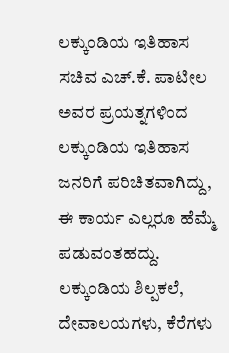ಲಕ್ಕುಂಡಿಯ ಇತಿಹಾಸ
ಸಚಿವ ಎಚ್.ಕೆ. ಪಾಟೀಲ ಅವರ ಪ್ರಯತ್ನಗಳಿಂದ ಲಕ್ಕುಂಡಿಯ ಇತಿಹಾಸ ಜನರಿಗೆ ಪರಿಚಿತವಾಗಿದ್ದು, ಈ ಕಾರ್ಯ ಎಲ್ಲರೂ ಹೆಮ್ಮೆ ಪಡುವಂತಹದ್ದು. ಲಕ್ಕುಂಡಿಯ ಶಿಲ್ಪಕಲೆ, ದೇವಾಲಯಗಳು, ಕೆರೆಗಳು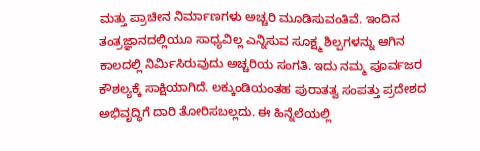ಮತ್ತು ಪ್ರಾಚೀನ ನಿರ್ಮಾಣಗಳು ಅಚ್ಚರಿ ಮೂಡಿಸುವಂತಿವೆ. ಇಂದಿನ ತಂತ್ರಜ್ಞಾನದಲ್ಲಿಯೂ ಸಾಧ್ಯವಿಲ್ಲ ಎನ್ನಿಸುವ ಸೂಕ್ಷ್ಮ ಶಿಲ್ಪಗಳನ್ನು ಆಗಿನ ಕಾಲದಲ್ಲಿ ನಿರ್ಮಿಸಿರುವುದು ಅಚ್ಚರಿಯ ಸಂಗತಿ. ಇದು ನಮ್ಮ ಪೂರ್ವಜರ ಕೌಶಲ್ಯಕ್ಕೆ ಸಾಕ್ಷಿಯಾಗಿದೆ. ಲಕ್ಕುಂಡಿಯಂತಹ ಪುರಾತತ್ವ ಸಂಪತ್ತು ಪ್ರದೇಶದ ಅಭಿವೃದ್ಧಿಗೆ ದಾರಿ ತೋರಿಸಬಲ್ಲದು. ಈ ಹಿನ್ನೆಲೆಯಲ್ಲಿ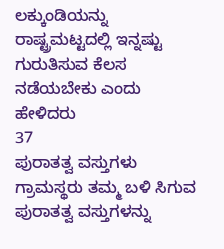ಲಕ್ಕುಂಡಿಯನ್ನು ರಾಷ್ಟ್ರಮಟ್ಟದಲ್ಲಿ ಇನ್ನಷ್ಟು ಗುರುತಿಸುವ ಕೆಲಸ ನಡೆಯಬೇಕು ಎಂದು ಹೇಳಿದರು
37
ಪುರಾತತ್ವ ವಸ್ತುಗಳು
ಗ್ರಾಮಸ್ಥರು ತಮ್ಮ ಬಳಿ ಸಿಗುವ ಪುರಾತತ್ವ ವಸ್ತುಗಳನ್ನು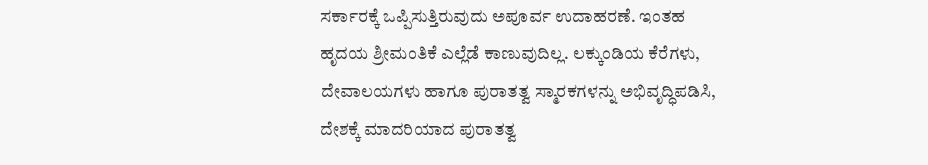ಸರ್ಕಾರಕ್ಕೆ ಒಪ್ಪಿಸುತ್ತಿರುವುದು ಅಪೂರ್ವ ಉದಾಹರಣೆ. ಇಂತಹ ಹೃದಯ ಶ್ರೀಮಂತಿಕೆ ಎಲ್ಲೆಡೆ ಕಾಣುವುದಿಲ್ಲ. ಲಕ್ಕುಂಡಿಯ ಕೆರೆಗಳು, ದೇವಾಲಯಗಳು ಹಾಗೂ ಪುರಾತತ್ವ ಸ್ಮಾರಕಗಳನ್ನು ಅಭಿವೃದ್ಧಿಪಡಿಸಿ, ದೇಶಕ್ಕೆ ಮಾದರಿಯಾದ ಪುರಾತತ್ವ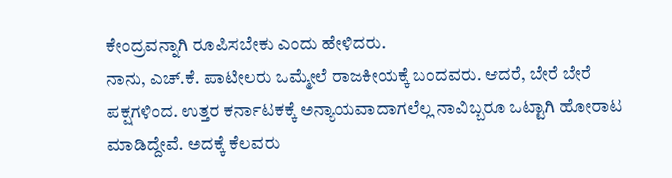ಕೇಂದ್ರವನ್ನಾಗಿ ರೂಪಿಸಬೇಕು ಎಂದು ಹೇಳಿದರು.
ನಾನು, ಎಚ್.ಕೆ. ಪಾಟೀಲರು ಒಮ್ಮೇಲೆ ರಾಜಕೀಯಕ್ಕೆ ಬಂದವರು. ಆದರೆ, ಬೇರೆ ಬೇರೆ ಪಕ್ಷಗಳಿಂದ. ಉತ್ತರ ಕರ್ನಾಟಕಕ್ಕೆ ಅನ್ಯಾಯವಾದಾಗಲೆಲ್ಲ ನಾವಿಬ್ಬರೂ ಒಟ್ಟಾಗಿ ಹೋರಾಟ ಮಾಡಿದ್ದೇವೆ. ಅದಕ್ಕೆ ಕೆಲವರು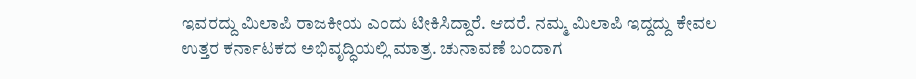ಇವರದ್ದು ಮಿಲಾಪಿ ರಾಜಕೀಯ ಎಂದು ಟೀಕಿಸಿದ್ದಾರೆ. ಆದರೆ. ನಮ್ಮ ಮಿಲಾಪಿ ಇದ್ದದ್ದು ಕೇವಲ ಉತ್ತರ ಕರ್ನಾಟಕದ ಅಭಿವೃದ್ಧಿಯಲ್ಲಿ ಮಾತ್ರ. ಚುನಾವಣೆ ಬಂದಾಗ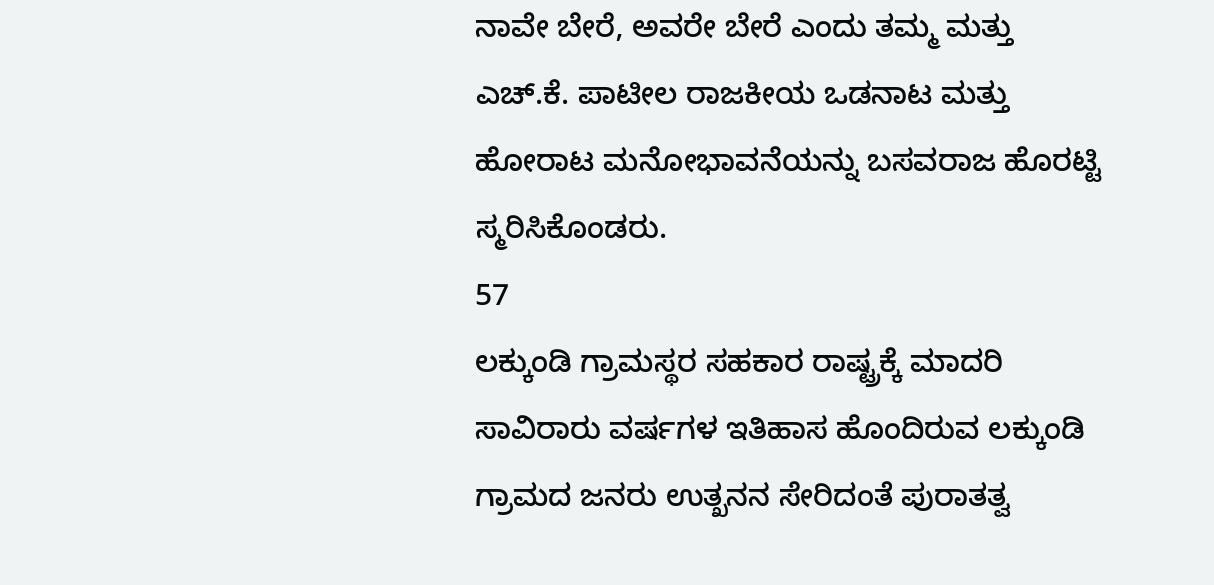ನಾವೇ ಬೇರೆ, ಅವರೇ ಬೇರೆ ಎಂದು ತಮ್ಮ ಮತ್ತು ಎಚ್.ಕೆ. ಪಾಟೀಲ ರಾಜಕೀಯ ಒಡನಾಟ ಮತ್ತು ಹೋರಾಟ ಮನೋಭಾವನೆಯನ್ನು ಬಸವರಾಜ ಹೊರಟ್ಟಿ ಸ್ಮರಿಸಿಕೊಂಡರು.
57
ಲಕ್ಕುಂಡಿ ಗ್ರಾಮಸ್ಥರ ಸಹಕಾರ ರಾಷ್ಟ್ರಕ್ಕೆ ಮಾದರಿ
ಸಾವಿರಾರು ವರ್ಷಗಳ ಇತಿಹಾಸ ಹೊಂದಿರುವ ಲಕ್ಕುಂಡಿ ಗ್ರಾಮದ ಜನರು ಉತ್ಖನನ ಸೇರಿದಂತೆ ಪುರಾತತ್ವ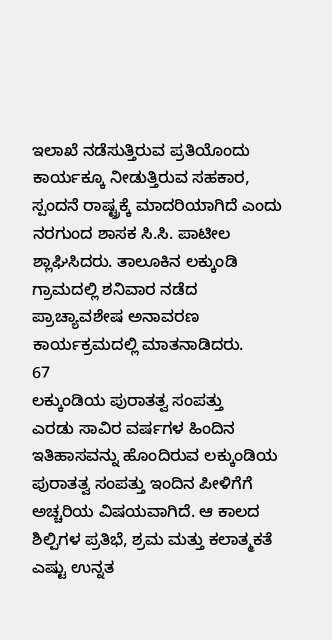ಇಲಾಖೆ ನಡೆಸುತ್ತಿರುವ ಪ್ರತಿಯೊಂದು ಕಾರ್ಯಕ್ಕೂ ನೀಡುತ್ತಿರುವ ಸಹಕಾರ, ಸ್ಪಂದನೆ ರಾಷ್ಟ್ರಕ್ಕೆ ಮಾದರಿಯಾಗಿದೆ ಎಂದು ನರಗುಂದ ಶಾಸಕ ಸಿ.ಸಿ. ಪಾಟೀಲ ಶ್ಲಾಘಿಸಿದರು. ತಾಲೂಕಿನ ಲಕ್ಕುಂಡಿ ಗ್ರಾಮದಲ್ಲಿ ಶನಿವಾರ ನಡೆದ ಪ್ರಾಚ್ಯಾವಶೇಷ ಅನಾವರಣ ಕಾರ್ಯಕ್ರಮದಲ್ಲಿ ಮಾತನಾಡಿದರು.
67
ಲಕ್ಕುಂಡಿಯ ಪುರಾತತ್ವ ಸಂಪತ್ತು
ಎರಡು ಸಾವಿರ ವರ್ಷಗಳ ಹಿಂದಿನ ಇತಿಹಾಸವನ್ನು ಹೊಂದಿರುವ ಲಕ್ಕುಂಡಿಯ ಪುರಾತತ್ವ ಸಂಪತ್ತು ಇಂದಿನ ಪೀಳಿಗೆಗೆ ಅಚ್ಚರಿಯ ವಿಷಯವಾಗಿದೆ. ಆ ಕಾಲದ ಶಿಲ್ಪಿಗಳ ಪ್ರತಿಭೆ, ಶ್ರಮ ಮತ್ತು ಕಲಾತ್ಮಕತೆ ಎಷ್ಟು ಉನ್ನತ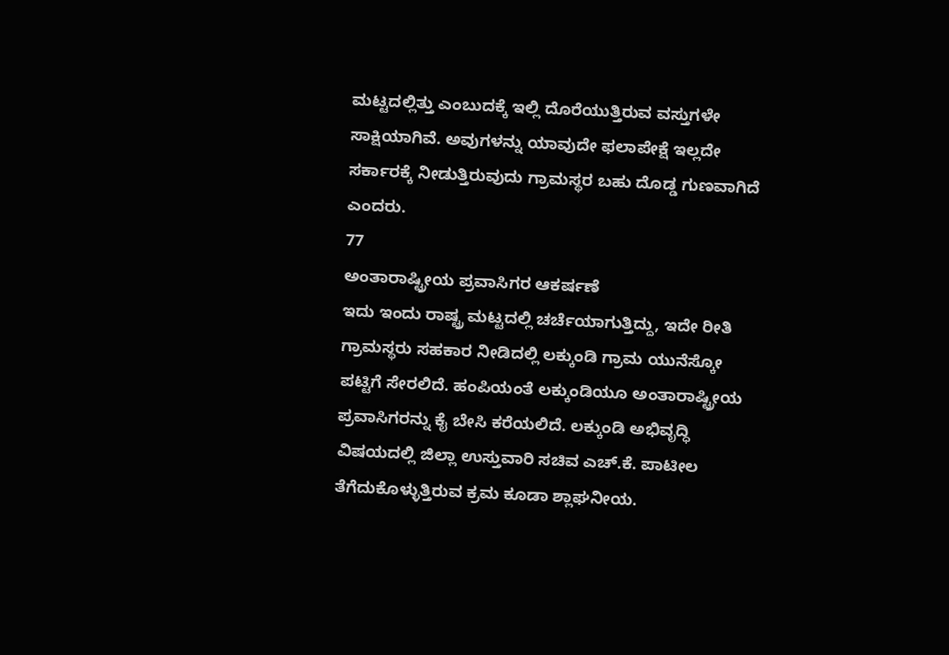ಮಟ್ಟದಲ್ಲಿತ್ತು ಎಂಬುದಕ್ಕೆ ಇಲ್ಲಿ ದೊರೆಯುತ್ತಿರುವ ವಸ್ತುಗಳೇ ಸಾಕ್ಷಿಯಾಗಿವೆ. ಅವುಗಳನ್ನು ಯಾವುದೇ ಫಲಾಪೇಕ್ಷೆ ಇಲ್ಲದೇ ಸರ್ಕಾರಕ್ಕೆ ನೀಡುತ್ತಿರುವುದು ಗ್ರಾಮಸ್ಥರ ಬಹು ದೊಡ್ಡ ಗುಣವಾಗಿದೆ ಎಂದರು.
77
ಅಂತಾರಾಷ್ಟ್ರೀಯ ಪ್ರವಾಸಿಗರ ಆಕರ್ಷಣೆ
ಇದು ಇಂದು ರಾಷ್ಟ್ರ ಮಟ್ಟದಲ್ಲಿ ಚರ್ಚೆಯಾಗುತ್ತಿದ್ದು, ಇದೇ ರೀತಿ ಗ್ರಾಮಸ್ಥರು ಸಹಕಾರ ನೀಡಿದಲ್ಲಿ ಲಕ್ಕುಂಡಿ ಗ್ರಾಮ ಯುನೆಸ್ಕೋ ಪಟ್ಟಿಗೆ ಸೇರಲಿದೆ. ಹಂಪಿಯಂತೆ ಲಕ್ಕುಂಡಿಯೂ ಅಂತಾರಾಷ್ಟ್ರೀಯ ಪ್ರವಾಸಿಗರನ್ನು ಕೈ ಬೇಸಿ ಕರೆಯಲಿದೆ. ಲಕ್ಕುಂಡಿ ಅಭಿವೃದ್ಧಿ ವಿಷಯದಲ್ಲಿ ಜಿಲ್ಲಾ ಉಸ್ತುವಾರಿ ಸಚಿವ ಎಚ್.ಕೆ. ಪಾಟೀಲ ತೆಗೆದುಕೊಳ್ಳುತ್ತಿರುವ ಕ್ರಮ ಕೂಡಾ ಶ್ಲಾಘನೀಯ.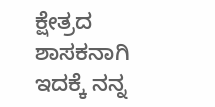ಕ್ಷೇತ್ರದ ಶಾಸಕನಾಗಿ ಇದಕ್ಕೆ ನನ್ನ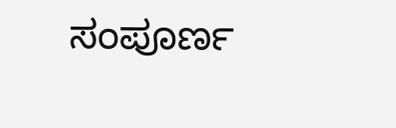ಸಂಪೂರ್ಣ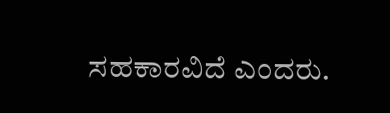ಸಹಕಾರವಿದೆ ಎಂದರು.